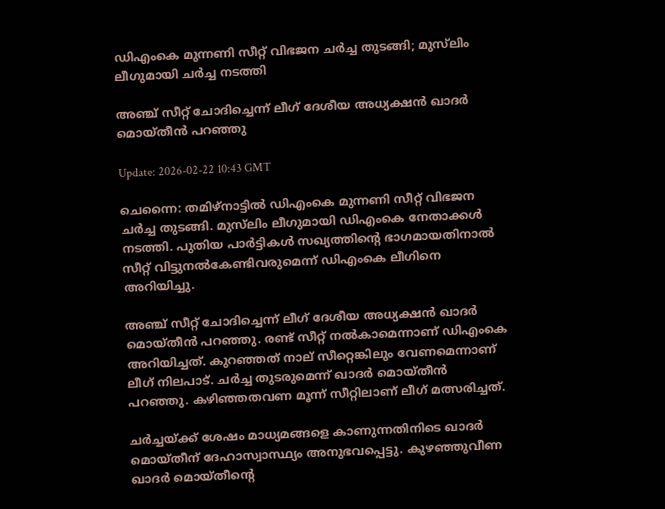ഡിഎംകെ മുന്നണി സീറ്റ് വിഭജന ചർച്ച തുടങ്ങി; മുസ്‌ലിം ലീഗുമായി ചർച്ച നടത്തി

അഞ്ച് സീറ്റ് ചോദിച്ചെന്ന് ലീഗ് ദേശീയ അധ്യക്ഷൻ ഖാദർ മൊയ്തീൻ പറഞ്ഞു

Update: 2026-02-22 10:43 GMT

ചെന്നൈ: തമിഴ്‌നാട്ടിൽ ഡിഎംകെ മുന്നണി സീറ്റ് വിഭജന ചർച്ച തുടങ്ങി. മുസ്‌ലിം ലീഗുമായി ഡിഎംകെ നേതാക്കൾ നടത്തി. പുതിയ പാർട്ടികൾ സഖ്യത്തിന്റെ ഭാഗമായതിനാൽ സീറ്റ് വിട്ടുനൽകേണ്ടിവരുമെന്ന് ഡിഎംകെ ലീഗിനെ അറിയിച്ചു.

അഞ്ച് സീറ്റ് ചോദിച്ചെന്ന് ലീഗ് ദേശീയ അധ്യക്ഷൻ ഖാദർ മൊയ്തീൻ പറഞ്ഞു. രണ്ട് സീറ്റ് നൽകാമെന്നാണ് ഡിഎംകെ അറിയിച്ചത്. കുറഞ്ഞത് നാല് സീറ്റെങ്കിലും വേണമെന്നാണ് ലീഗ് നിലപാട്. ചർച്ച തുടരുമെന്ന് ഖാദർ മൊയ്തീൻ പറഞ്ഞു. കഴിഞ്ഞതവണ മൂന്ന് സീറ്റിലാണ് ലീഗ് മത്സരിച്ചത്.

ചർച്ചയ്ക്ക് ശേഷം മാധ്യമങ്ങളെ കാണുന്നതിനിടെ ഖാദർ മൊയ്തീന് ദേഹാസ്വാസ്ഥ്യം അനുഭവപ്പെട്ടു. കുഴഞ്ഞുവീണ ഖാദർ മൊയ്തീന്റെ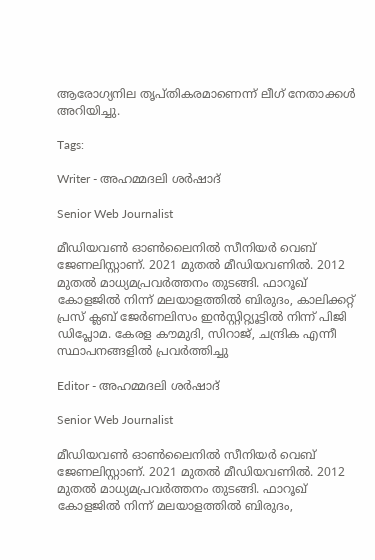ആരോഗ്യനില തൃപ്തികരമാണെന്ന് ലീഗ് നേതാക്കൾ അറിയിച്ചു.

Tags:

Writer - അഹമ്മദലി ശര്‍ഷാദ്

Senior Web Journalist

മീഡിയവൺ ഓൺലൈനിൽ സീനിയർ വെബ് ജേണലിസ്റ്റാണ്. 2021 മുതൽ മീഡിയവണിൽ. 2012 മുതൽ മാധ്യമപ്രവർത്തനം തുടങ്ങി. ഫാറൂഖ് കോളജിൽ നിന്ന് മലയാളത്തിൽ ബിരുദം, കാലിക്കറ്റ് പ്രസ് ക്ലബ് ജേർണലിസം ഇൻസ്റ്റിറ്റ്യൂട്ടിൽ നിന്ന് പിജി ഡിപ്ലോമ. കേരള കൗമുദി, സിറാജ്, ചന്ദ്രിക എന്നീ സ്ഥാപനങ്ങളിൽ പ്രവർത്തിച്ചു

Editor - അഹമ്മദലി ശര്‍ഷാദ്

Senior Web Journalist

മീഡിയവൺ ഓൺലൈനിൽ സീനിയർ വെബ് ജേണലിസ്റ്റാണ്. 2021 മുതൽ മീഡിയവണിൽ. 2012 മുതൽ മാധ്യമപ്രവർത്തനം തുടങ്ങി. ഫാറൂഖ് കോളജിൽ നിന്ന് മലയാളത്തിൽ ബിരുദം,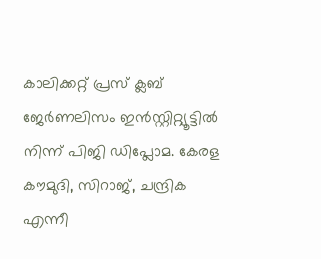കാലിക്കറ്റ് പ്രസ് ക്ലബ് ജേർണലിസം ഇൻസ്റ്റിറ്റ്യൂട്ടിൽ നിന്ന് പിജി ഡിപ്ലോമ. കേരള കൗമുദി, സിറാജ്, ചന്ദ്രിക എന്നീ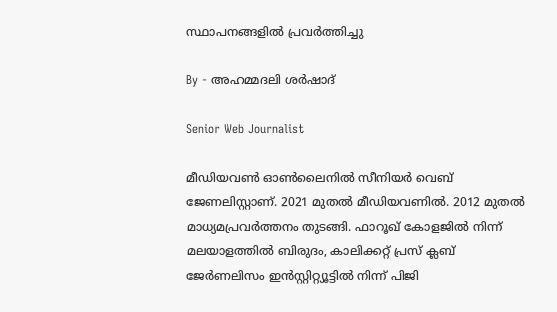സ്ഥാപനങ്ങളിൽ പ്രവർത്തിച്ചു

By - അഹമ്മദലി ശര്‍ഷാദ്

Senior Web Journalist

മീഡിയവൺ ഓൺലൈനിൽ സീനിയർ വെബ് ജേണലിസ്റ്റാണ്. 2021 മുതൽ മീഡിയവണിൽ. 2012 മുതൽ മാധ്യമപ്രവർത്തനം തുടങ്ങി. ഫാറൂഖ് കോളജിൽ നിന്ന് മലയാളത്തിൽ ബിരുദം, കാലിക്കറ്റ് പ്രസ് ക്ലബ് ജേർണലിസം ഇൻസ്റ്റിറ്റ്യൂട്ടിൽ നിന്ന് പിജി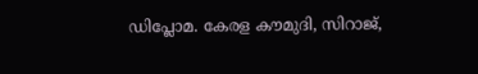ഡിപ്ലോമ. കേരള കൗമുദി, സിറാജ്,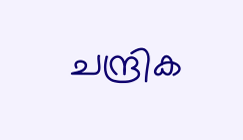ചന്ദ്രിക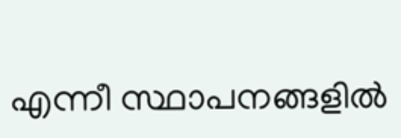എന്നീ സ്ഥാപനങ്ങളിൽ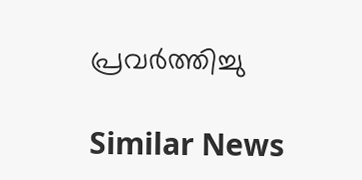പ്രവർത്തിച്ചു

Similar News